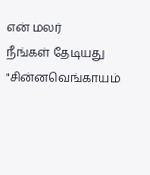என் மலர்
நீங்கள் தேடியது "சின்னவெங்காயம்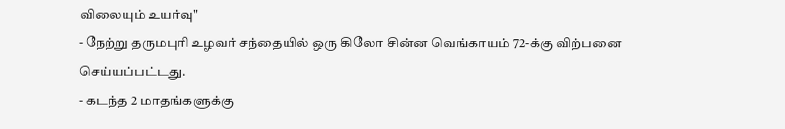விலையும் உயர்வு"
- நேற்று தருமபுரி உழவர் சந்தையில் ஒரு கிலோ சின்ன வெங்காயம் 72-க்கு விற்பனை செய்யப்பட்டது.
- கடந்த 2 மாதங்களுக்கு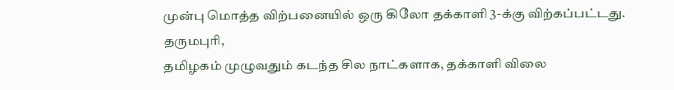முன்பு மொத்த விற்பனையில் ஒரு கிலோ தக்காளி 3-க்கு விற்கப்பட்டது.
தருமபுரி,
தமிழகம் முழுவதும் கடந்த சில நாட்களாக, தக்காளி விலை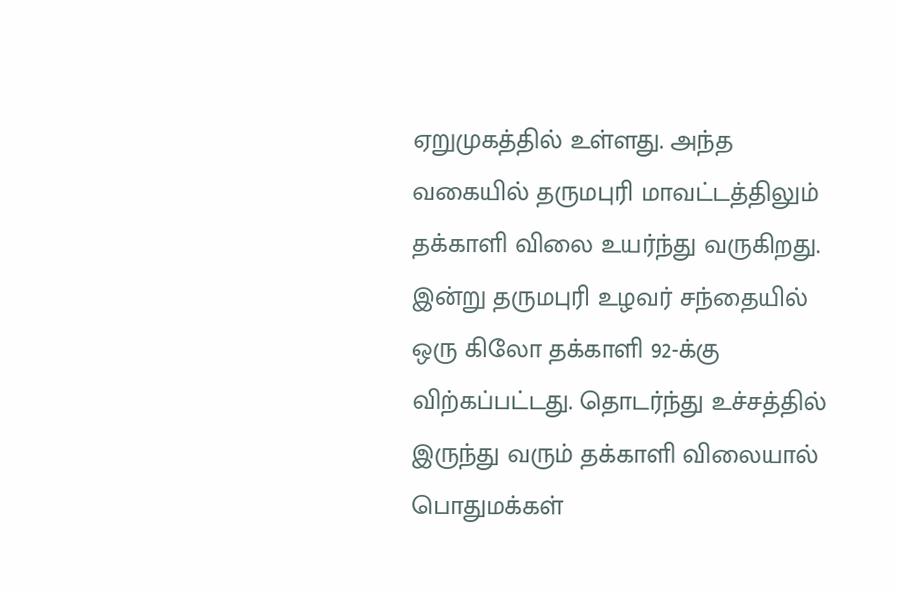ஏறுமுகத்தில் உள்ளது. அந்த வகையில் தருமபுரி மாவட்டத்திலும் தக்காளி விலை உயர்ந்து வருகிறது.
இன்று தருமபுரி உழவர் சந்தையில் ஒரு கிலோ தக்காளி 92-க்கு விற்கப்பட்டது. தொடர்ந்து உச்சத்தில் இருந்து வரும் தக்காளி விலையால் பொதுமக்கள்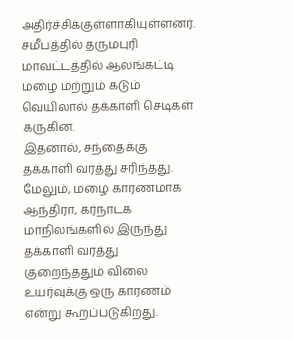அதிர்ச்சிக்குள்ளாகியுள்ளனர்.
சமீபத்தில் தருமபுரி மாவட்டத்தில் ஆலங்கட்டி மழை மற்றும் கடும் வெயிலால் தக்காளி செடிகள் கருகின.
இதனால், சந்தைக்கு தக்காளி வரத்து சரிந்தது. மேலும், மழை காரணமாக ஆந்திரா, கர்நாடக மாநிலங்களில் இருந்து தக்காளி வரத்து குறைந்ததும் விலை உயர்வுக்கு ஒரு காரணம் என்று கூறப்படுகிறது.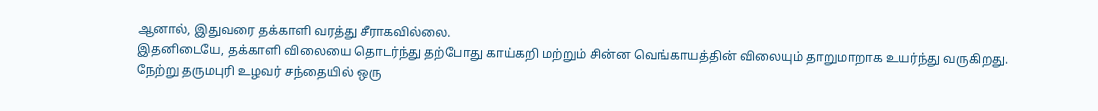ஆனால், இதுவரை தக்காளி வரத்து சீராகவில்லை.
இதனிடையே, தக்காளி விலையை தொடர்ந்து தற்போது காய்கறி மற்றும் சின்ன வெங்காயத்தின் விலையும் தாறுமாறாக உயர்ந்து வருகிறது.
நேற்று தருமபுரி உழவர் சந்தையில் ஒரு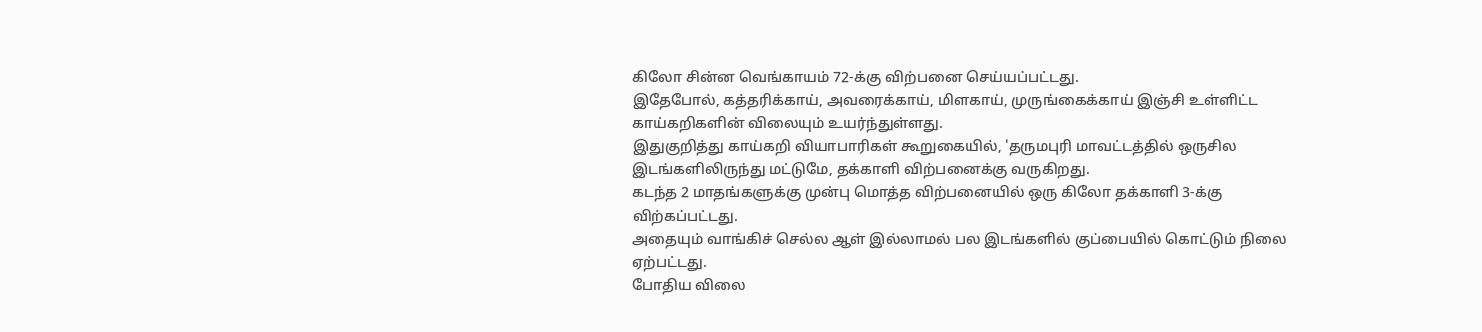கிலோ சின்ன வெங்காயம் 72-க்கு விற்பனை செய்யப்பட்டது.
இதேபோல், கத்தரிக்காய், அவரைக்காய், மிளகாய், முருங்கைக்காய் இஞ்சி உள்ளிட்ட காய்கறிகளின் விலையும் உயர்ந்துள்ளது.
இதுகுறித்து காய்கறி வியாபாரிகள் கூறுகையில், 'தருமபுரி மாவட்டத்தில் ஒருசில இடங்களிலிருந்து மட்டுமே, தக்காளி விற்பனைக்கு வருகிறது.
கடந்த 2 மாதங்களுக்கு முன்பு மொத்த விற்பனையில் ஒரு கிலோ தக்காளி 3-க்கு விற்கப்பட்டது.
அதையும் வாங்கிச் செல்ல ஆள் இல்லாமல் பல இடங்களில் குப்பையில் கொட்டும் நிலை ஏற்பட்டது.
போதிய விலை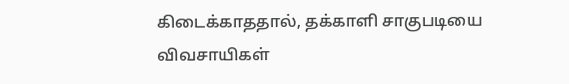கிடைக்காததால், தக்காளி சாகுபடியை விவசாயிகள்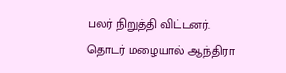பலர் நிறுத்தி விட்டனர்.
தொடர் மழையால் ஆந்திரா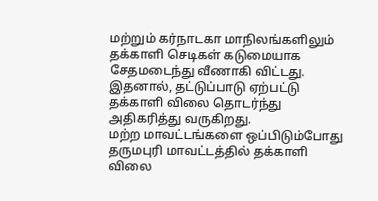மற்றும் கர்நாடகா மாநிலங்களிலும் தக்காளி செடிகள் கடுமையாக சேதமடைந்து வீணாகி விட்டது.
இதனால், தட்டுப்பாடு ஏற்பட்டு தக்காளி விலை தொடர்ந்து அதிகரித்து வருகிறது.
மற்ற மாவட்டங்களை ஒப்பிடும்போது தருமபுரி மாவட்டத்தில் தக்காளி விலை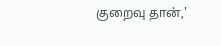குறைவு தான்,'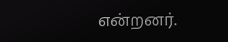என்றனர்.